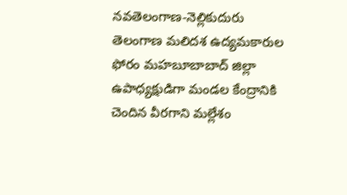నవతెలంగాణ-నెల్లికుదురు
తెలంగాణ మలిదశ ఉద్యమకారుల ఫోరం మహబూబాబాద్ జిల్లా ఉపాధ్యక్షుడిగా మండల కేంద్రానికి చెందిన వీరగాని మల్లేశం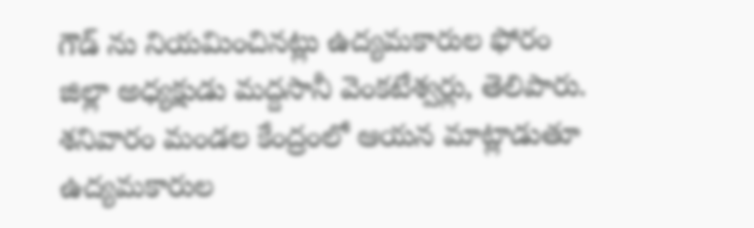గౌడ్ ను నియమించినట్లు ఉద్యమకారుల ఫోరం జిల్లా అధ్యక్షుడు మద్దసానీ వెంకటేశ్వర్లు, తెలిపారు. శనివారం మండల కేంద్రంలో ఆయన మాట్లాడుతూ ఉద్యమకారుల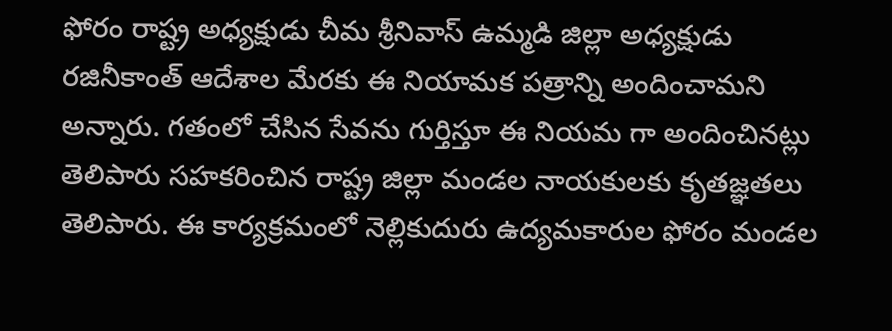ఫోరం రాష్ట్ర అధ్యక్షుడు చీమ శ్రీనివాస్ ఉమ్మడి జిల్లా అధ్యక్షుడు రజినీకాంత్ ఆదేశాల మేరకు ఈ నియామక పత్రాన్ని అందించామని అన్నారు. గతంలో చేసిన సేవను గుర్తిస్తూ ఈ నియమ గా అందించినట్లు తెలిపారు సహకరించిన రాష్ట్ర జిల్లా మండల నాయకులకు కృతజ్ఞతలు తెలిపారు. ఈ కార్యక్రమంలో నెల్లికుదురు ఉద్యమకారుల ఫోరం మండల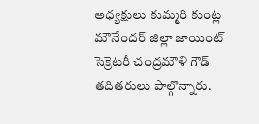అధ్యక్షులు కుమ్మరి కుంట్ల మౌనేందర్ జిల్లా జాయింట్ సెక్రెటరీ చంద్రమౌళి గౌడ్ తదితరులు పాల్గొన్నారు.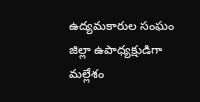ఉద్యమకారుల సంఘం జిల్లా ఉపాధ్యక్షుడిగా మల్లేశం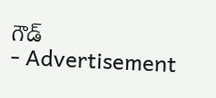గౌడ్
- Advertisement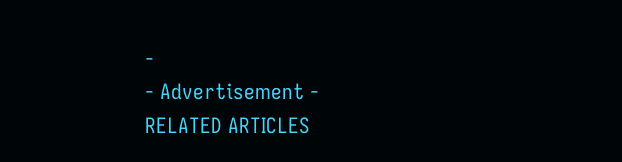-
- Advertisement -
RELATED ARTICLES